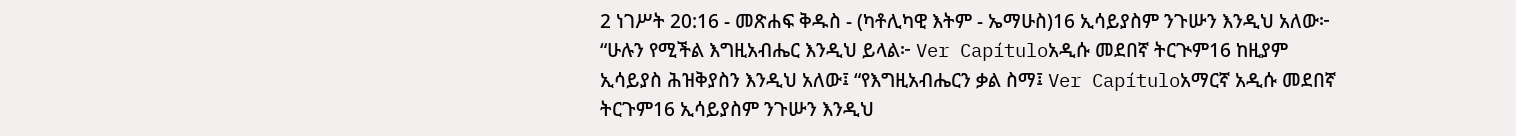2 ነገሥት 20:16 - መጽሐፍ ቅዱስ - (ካቶሊካዊ እትም - ኤማሁስ)16 ኢሳይያስም ንጉሡን እንዲህ አለው፦ “ሁሉን የሚችል እግዚአብሔር እንዲህ ይላል፦ Ver Capítuloአዲሱ መደበኛ ትርጒም16 ከዚያም ኢሳይያስ ሕዝቅያስን እንዲህ አለው፤ “የእግዚአብሔርን ቃል ስማ፤ Ver Capítuloአማርኛ አዲሱ መደበኛ ትርጉም16 ኢሳይያስም ንጉሡን እንዲህ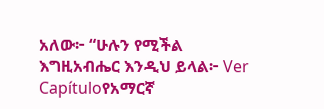አለው፦ “ሁሉን የሚችል እግዚአብሔር እንዲህ ይላል፦ Ver Capítuloየአማርኛ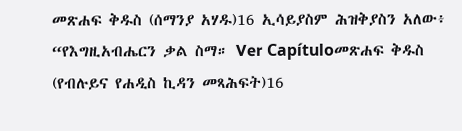መጽሐፍ ቅዱስ (ሰማንያ አሃዱ)16 ኢሳይያስም ሕዝቅያስን አለው፥ “የእግዚአብሔርን ቃል ስማ። Ver Capítuloመጽሐፍ ቅዱስ (የብሉይና የሐዲስ ኪዳን መጻሕፍት)16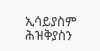ኢሳይያስም ሕዝቅያስን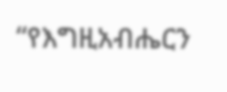“የእግዚአብሔርን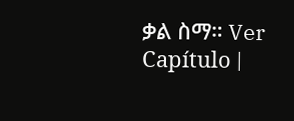ቃል ስማ። Ver Capítulo |